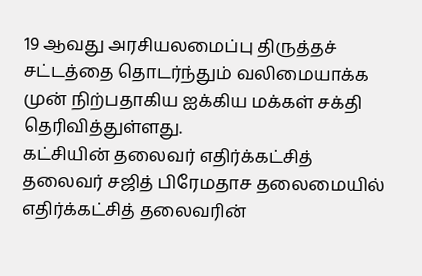19 ஆவது அரசியலமைப்பு திருத்தச் சட்டத்தை தொடர்ந்தும் வலிமையாக்க முன் நிற்பதாகிய ஐக்கிய மக்கள் சக்தி தெரிவித்துள்ளது.
கட்சியின் தலைவர் எதிர்க்கட்சித் தலைவர் சஜித் பிரேமதாச தலைமையில் எதிர்க்கட்சித் தலைவரின்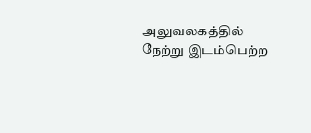அலுவலகத்தில் நேற்று இடம்பெற்ற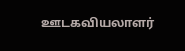ஊடகவியலாளர்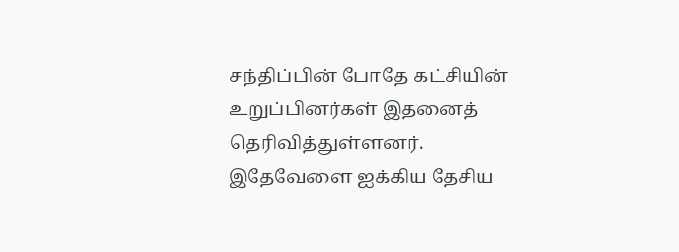சந்திப்பின் போதே கட்சியின் உறுப்பினர்கள் இதனைத் தெரிவித்துள்ளனர்.
இதேவேளை ஐக்கிய தேசிய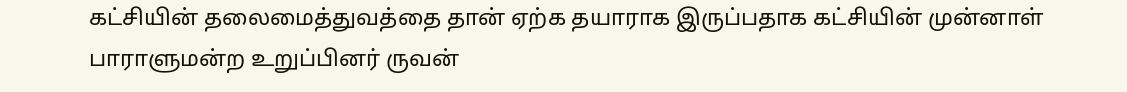கட்சியின் தலைமைத்துவத்தை தான் ஏற்க தயாராக இருப்பதாக கட்சியின் முன்னாள் பாராளுமன்ற உறுப்பினர் ருவன்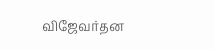விஜேவர்தன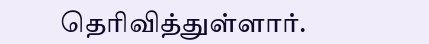தெரிவித்துள்ளார்.